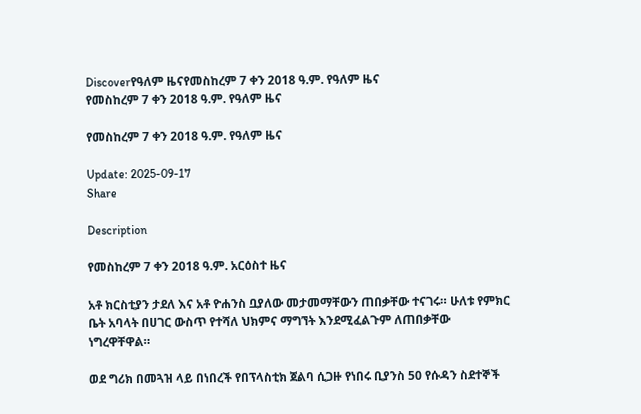Discoverየዓለም ዜናየመስከረም 7 ቀን 2018 ዓ.ም. የዓለም ዜና
የመስከረም 7 ቀን 2018 ዓ.ም. የዓለም ዜና

የመስከረም 7 ቀን 2018 ዓ.ም. የዓለም ዜና

Update: 2025-09-17
Share

Description

የመስከረም 7 ቀን 2018 ዓ.ም. አርዕስተ ዜና

አቶ ክርስቲያን ታደለ እና አቶ ዮሐንስ ቧያለው መታመማቸውን ጠበቃቸው ተናገሩ። ሁለቱ የምክር ቤት አባላት በሀገር ውስጥ የተሻለ ህክምና ማግኘት እንደሚፈልጉም ለጠበቃቸው ነግረዋቸዋል።

ወደ ግሪክ በመጓዝ ላይ በነበረች የበፕላስቲክ ጀልባ ሲጋዙ የነበሩ ቢያንስ 50 የሱዳን ስደተኞች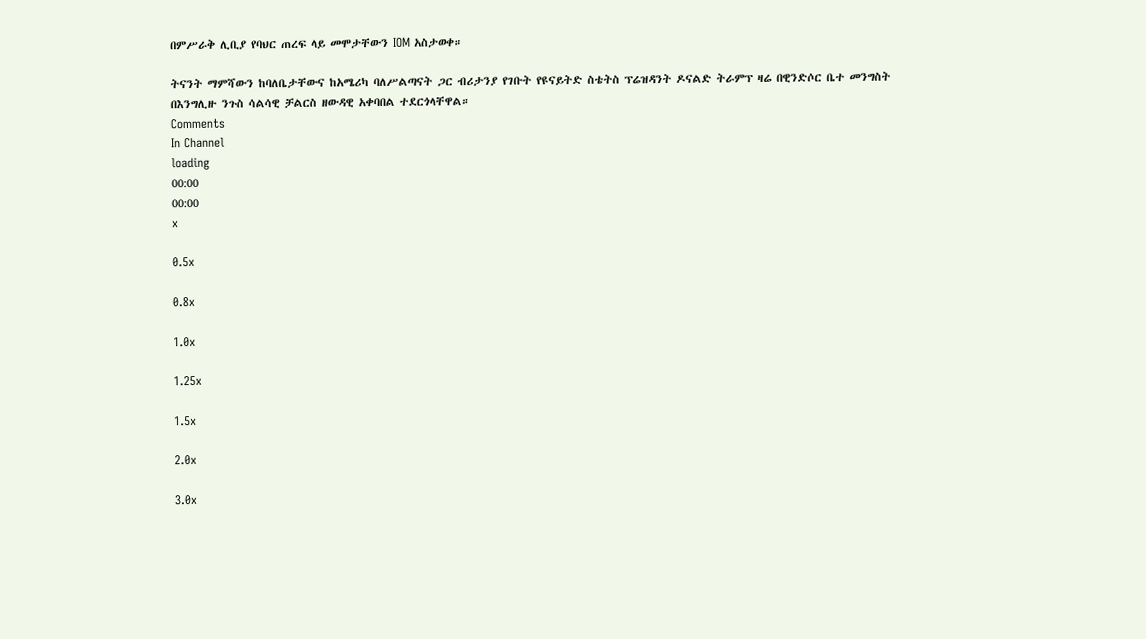በምሥራቅ ሊቢያ የባህር ጠረፍ ላይ መሞታቸውን IOM አስታወቀ።

ትናንት ማምሻውን ከባለቤታቸውና ከአሜሪካ ባለሥልጣናት ጋር ብሪታንያ የገቡት የዩናይትድ ስቴትስ ፕሬዝዳንት ዶናልድ ትራምፕ ዛሬ በዊንድሶር ቤተ መንግስት በእንግሊዙ ንጉስ ሳልሳዊ ቻልርስ ዘውዳዊ አቀባበል ተደርጎላቸዋል።
Comments
In Channel
loading
00:00
00:00
x

0.5x

0.8x

1.0x

1.25x

1.5x

2.0x

3.0x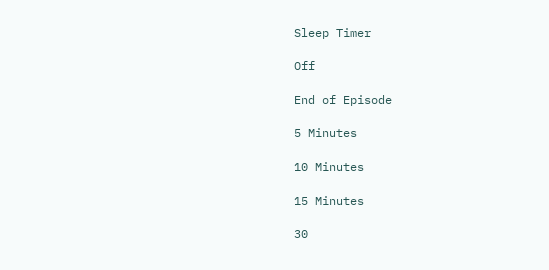Sleep Timer

Off

End of Episode

5 Minutes

10 Minutes

15 Minutes

30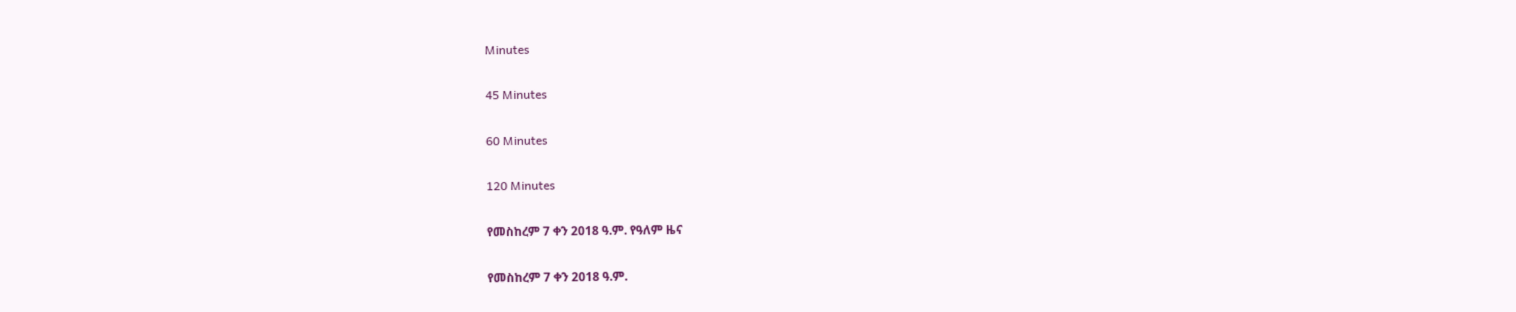Minutes

45 Minutes

60 Minutes

120 Minutes

የመስከረም 7 ቀን 2018 ዓ.ም. የዓለም ዜና

የመስከረም 7 ቀን 2018 ዓ.ም.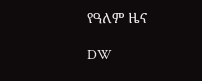የዓለም ዜና

DW